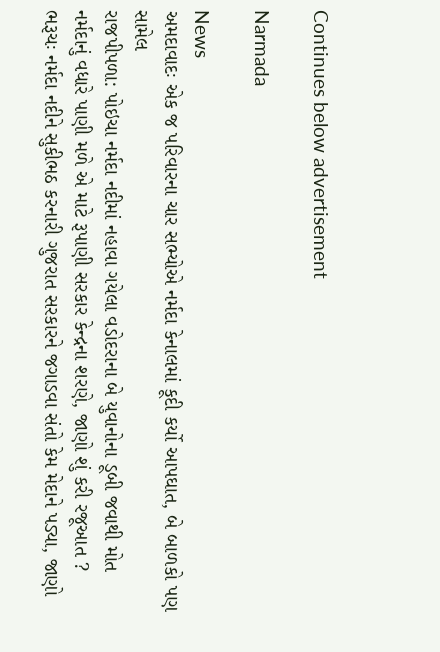Continues below advertisement

Narmada

News
અમદાવાદઃ એક જ પરિવારના ચાર સભ્યોએ નર્મદા કેનાલમાં કૂદી કર્યો આપઘાત, બે બાળકો પણ સામેલ
રાજપીપળા: પોઇચા નર્મદા નદીમાં નહાવા ગયેલા વડોદરાના બે યુવાનોના ડૂબી જવાથી મોત
નર્મદાનું વધારે પાણી મળે એ માટે રૂપાણી સરકાર કેન્દ્રના શરણે, જાણો શું કરી રજૂઆત ?
ભરૂચઃ નર્મદા નદીને સુકીભઠ કરનારી ગુજરાત સરકારને જગાડવા સંતો કેમ મેદાને પડ્યા, જાણો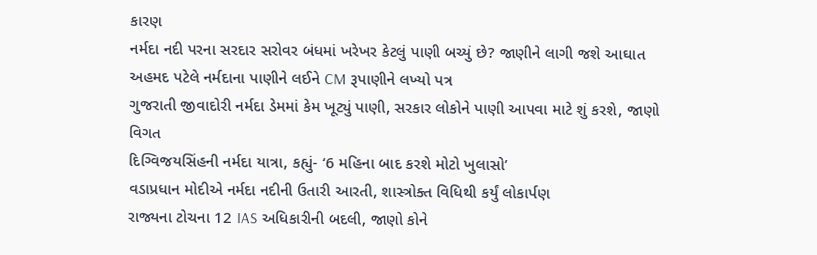કારણ
નર્મદા નદી પરના સરદાર સરોવર બંધમાં ખરેખર કેટલું પાણી બચ્યું છે? જાણીને લાગી જશે આઘાત
અહમદ પટેલે નર્મદાના પાણીને લઈને CM રૂપાણીને લખ્યો પત્ર
ગુજરાતી જીવાદોરી નર્મદા ડેમમાં કેમ ખૂટ્યું પાણી, સરકાર લોકોને પાણી આપવા માટે શું કરશે, જાણો વિગત
દિગ્વિજયસિંહની નર્મદા યાત્રા, કહ્યું- ‘6 મહિના બાદ કરશે મોટો ખુલાસો’
વડાપ્રધાન મોદીએ નર્મદા નદીની ઉતારી આરતી, શાસ્ત્રોક્ત વિધિથી કર્યું લોકાર્પણ
રાજ્યના ટોચના 12 IAS અધિકારીની બદલી, જાણો કોને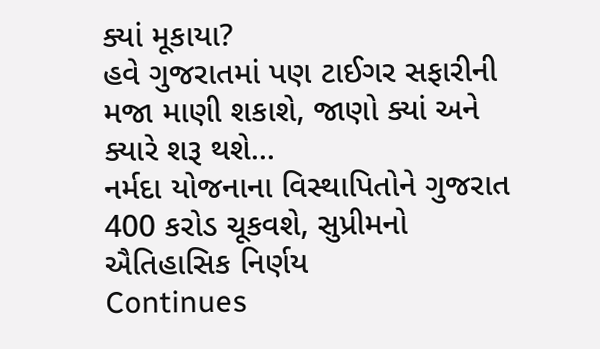ક્યાં મૂકાયા?
હવે ગુજરાતમાં પણ ટાઈગર સફારીની મજા માણી શકાશે, જાણો ક્યાં અને ક્યારે શરૂ થશે...
નર્મદા યોજનાના વિસ્થાપિતોને ગુજરાત 400 કરોડ ચૂકવશે, સુપ્રીમનો ઐતિહાસિક નિર્ણય
Continues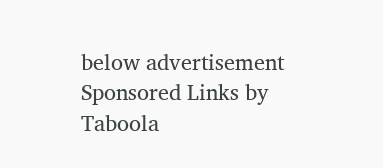below advertisement
Sponsored Links by Taboola